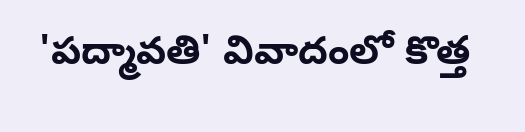'పద్మావతి' వివాదంలో కొత్త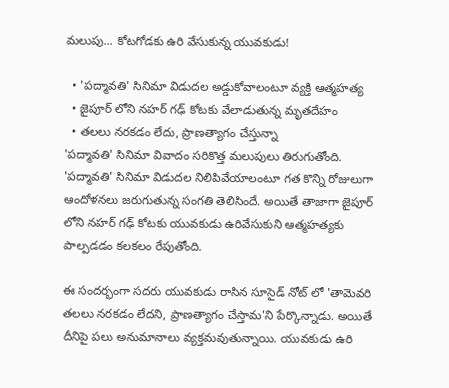మలుపు... కోటగోడకు ఉరి వేసుకున్న యువకుడు!

  • 'పద్మావతి' సినిమా విడుదల అడ్డుకోవాలంటూ వ్యక్తి ఆత్మహత్య
  • జైపూర్ లోని నహర్ గఢ్ కోటకు వేలాడుతున్న మృతదేహం
  • తలలు నరకడం లేదు, ప్రాణత్యాగం చేస్తున్నా
'పద్మావతి' సినిమా వివాదం సరికొత్త మలుపులు తిరుగుతోంది. 'పద్మావతి' సినిమా విడుదల నిలిపివేయాలంటూ గత కొన్ని రోజులుగా ఆందోళనలు జరుగుతున్న సంగతి తెలిసిందే. అయితే తాజాగా జైపూర్ లోని నహర్ గఢ్ కోటకు యువకుడు ఉరివేసుకుని ఆత్మహత్యకు పాల్పడడం కలకలం రేపుతోంది.

ఈ సందర్భంగా సదరు యువకుడు రాసిన సూసైడ్ నోట్ లో 'తామెవరి తలలు నరకడం లేదని, ప్రాణత్యాగం చేస్తామ'ని పేర్కొన్నాడు. అయితే దీనిపై పలు అనుమానాలు వ్యక్తమవుతున్నాయి. యువకుడు ఉరి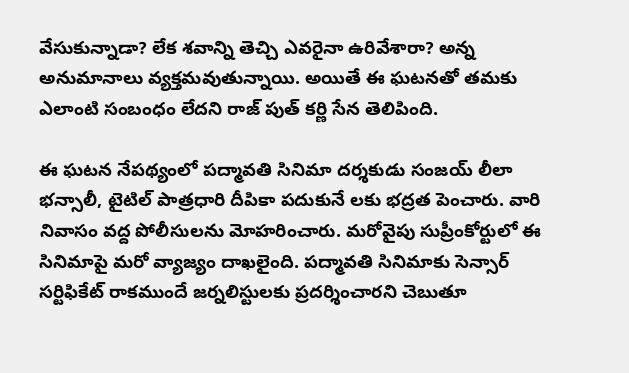వేసుకున్నాడా? లేక శవాన్ని తెచ్చి ఎవరైనా ఉరివేశారా? అన్న అనుమానాలు వ్యక్తమవుతున్నాయి. అయితే ఈ ఘటనతో తమకు ఎలాంటి సంబంధం లేదని రాజ్ పుత్ కర్ణి సేన తెలిపింది.

ఈ ఘటన నేపథ్యంలో పద్మావతి సినిమా దర్శకుడు సంజయ్ లీలా భన్సాలీ, టైటిల్ పాత్రధారి దీపికా పదుకునే లకు భద్రత పెంచారు. వారి నివాసం వద్ద పోలీసులను మోహరించారు. మరోవైపు సుప్రీంకోర్టులో ఈ సినిమాపై మరో వ్యాజ్యం దాఖలైంది. పద్మావతి సినిమాకు సెన్సార్ సర్టిఫికేట్ రాకముందే జర్నలిస్టులకు ప్రదర్శించారని చెబుతూ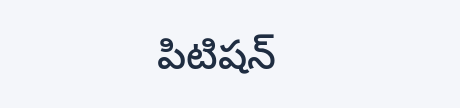పిటిషన్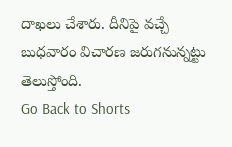దాఖలు చేశారు. దీనిపై వచ్చే బుధవారం విచారణ జరుగనున్నట్టు తెలుస్తోంది.
Go Back to Shorts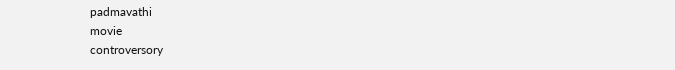padmavathi
movie
controversory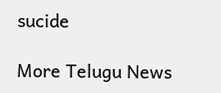sucide

More Telugu News